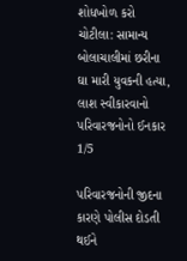શોધખોળ કરો
ચોટીલા: સામાન્ય બોલાચાલીમાં છરીના ઘા મારી યુવકની હત્યા, લાશ સ્વીકારવાનો પરિવારજનોનો ઈનકાર
1/5

પરિવારજનોની જીદના કારણે પોલીસ દોડતી થઈને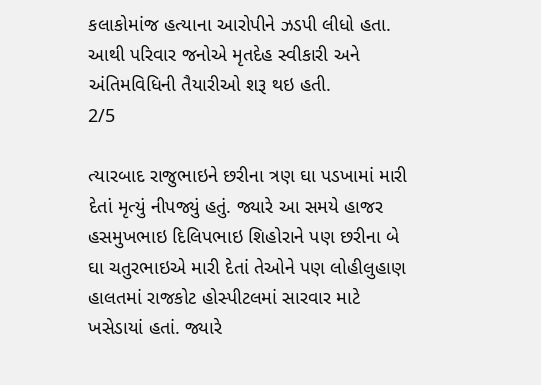કલાકોમાંજ હત્યાના આરોપીને ઝડપી લીધો હતા. આથી પરિવાર જનોએ મૃતદેહ સ્વીકારી અને અંતિમવિધિની તૈયારીઓ શરૂ થઇ હતી.
2/5

ત્યારબાદ રાજુભાઇને છરીના ત્રણ ઘા પડખામાં મારી દેતાં મૃત્યું નીપજ્યું હતું. જ્યારે આ સમયે હાજર હસમુખભાઇ દિલિપભાઇ શિહોરાને પણ છરીના બે ઘા ચતુરભાઇએ મારી દેતાં તેઓને પણ લોહીલુહાણ હાલતમાં રાજકોટ હોસ્પીટલમાં સારવાર માટે ખસેડાયાં હતાં. જ્યારે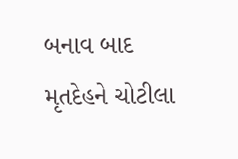બનાવ બાદ મૃતદેહને ચોટીલા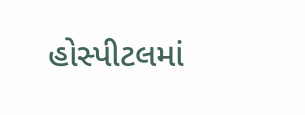હોસ્પીટલમાં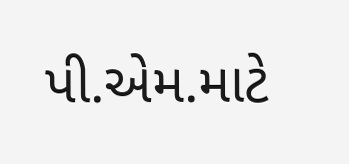પી.એમ.માટે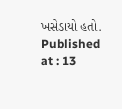ખસેડાયો હતો.
Published at : 13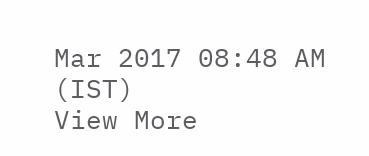Mar 2017 08:48 AM (IST)
View More